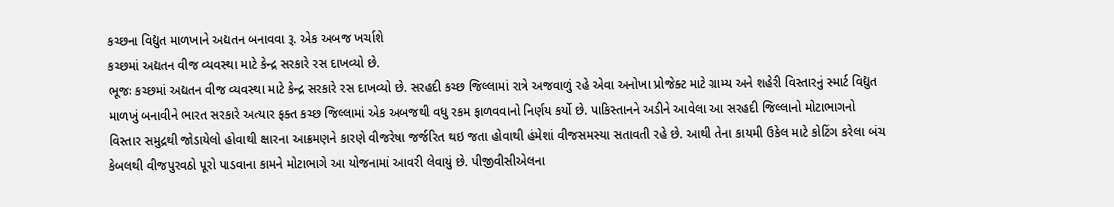કચ્છના વિદ્યુત માળખાને અદ્યતન બનાવવા રૂ. એક અબજ ખર્ચાશે
કચ્છમાં અદ્યતન વીજ વ્યવસ્થા માટે કેન્દ્ર સરકારે રસ દાખવ્યો છે.
ભૂજઃ કચ્છમાં અદ્યતન વીજ વ્યવસ્થા માટે કેન્દ્ર સરકારે રસ દાખવ્યો છે. સરહદી કચ્છ જિલ્લામાં રાત્રે અજવાળું રહે એવા અનોખા પ્રોજેક્ટ માટે ગ્રામ્ય અને શહેરી વિસ્તારનું સ્માર્ટ વિદ્યુત માળખું બનાવીને ભારત સરકારે અત્યાર ફક્ત કચ્છ જિલ્લામાં એક અબજથી વધુ રકમ ફાળવવાનો નિર્ણય કર્યો છે. પાકિસ્તાનને અડીને આવેલા આ સરહદી જિલ્લાનો મોટાભાગનો વિસ્તાર સમુદ્રથી જોડાયેલો હોવાથી ક્ષારના આક્રમણને કારણે વીજરેષા જર્જરિત થઇ જતા હોવાથી હંમેશાં વીજસમસ્યા સતાવતી રહે છે. આથી તેના કાયમી ઉકેલ માટે કોટિંગ કરેલા બંચ કેબલથી વીજપુરવઠો પૂરો પાડવાના કામને મોટાભાગે આ યોજનામાં આવરી લેવાયું છે. પીજીવીસીએલના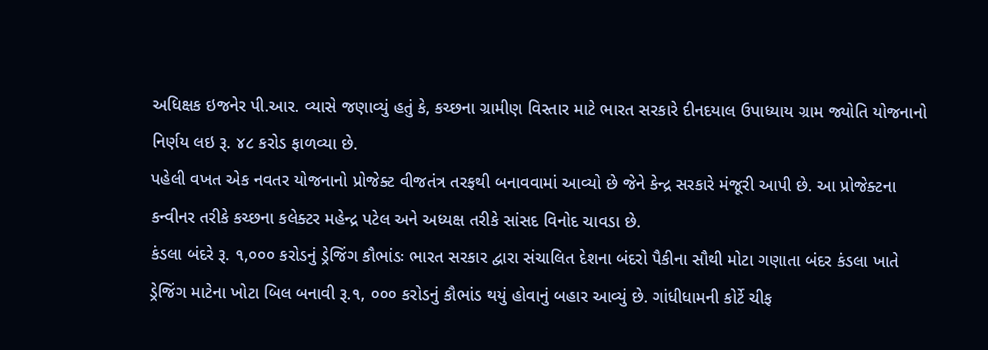અધિક્ષક ઇજનેર પી.આર. વ્યાસે જણાવ્યું હતું કે, કચ્છના ગ્રામીણ વિસ્તાર માટે ભારત સરકારે દીનદયાલ ઉપાધ્યાય ગ્રામ જ્યોતિ યોજનાનો નિર્ણય લઇ રૂ. ૪૮ કરોડ ફાળવ્યા છે.
પહેલી વખત એક નવતર યોજનાનો પ્રોજેક્ટ વીજતંત્ર તરફથી બનાવવામાં આવ્યો છે જેને કેન્દ્ર સરકારે મંજૂરી આપી છે. આ પ્રોજેક્ટના કન્વીનર તરીકે કચ્છના કલેક્ટર મહેન્દ્ર પટેલ અને અધ્યક્ષ તરીકે સાંસદ વિનોદ ચાવડા છે.
કંડલા બંદરે રૂ. ૧,૦૦૦ કરોડનું ડ્રેજિંગ કૌભાંડઃ ભારત સરકાર દ્વારા સંચાલિત દેશના બંદરો પૈકીના સૌથી મોટા ગણાતા બંદર કંડલા ખાતે ડ્રેજિંગ માટેના ખોટા બિલ બનાવી રૂ.૧, ૦૦૦ કરોડનું કૌભાંડ થયું હોવાનું બહાર આવ્યું છે. ગાંધીધામની કોર્ટે ચીફ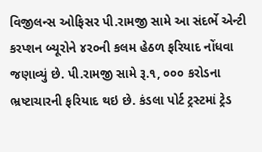વિજીલન્સ ઓફિસર પી.રામજી સામે આ સંદર્ભે એન્ટી કરપ્શન બ્યૂરોને ૪ર૦ની કલમ હેઠળ ફરિયાદ નોંધવા જણાવ્યું છે. પી.રામજી સામે રૂ.૧, ૦૦૦ કરોડના ભ્રષ્ટાચારની ફરિયાદ થઇ છે. કંડલા પોર્ટ ટ્રસ્ટમાં ટ્રેડ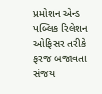પ્રમોશન એન્ડ પબ્લિક રિલેશન ઓફિસર તરીકે ફરજ બજાવતા સંજય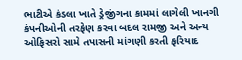ભાટીએ કંડલા ખાતે ડ્રેજીંગના કામમાં લાગેલી ખાનગી કંપનીઓની તરફેણ કરવા બદલ રામજી અને અન્ય ઓફિસરો સામે તપાસની માંગણી કરતી ફરિયાદ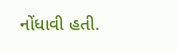નોંધાવી હતી.